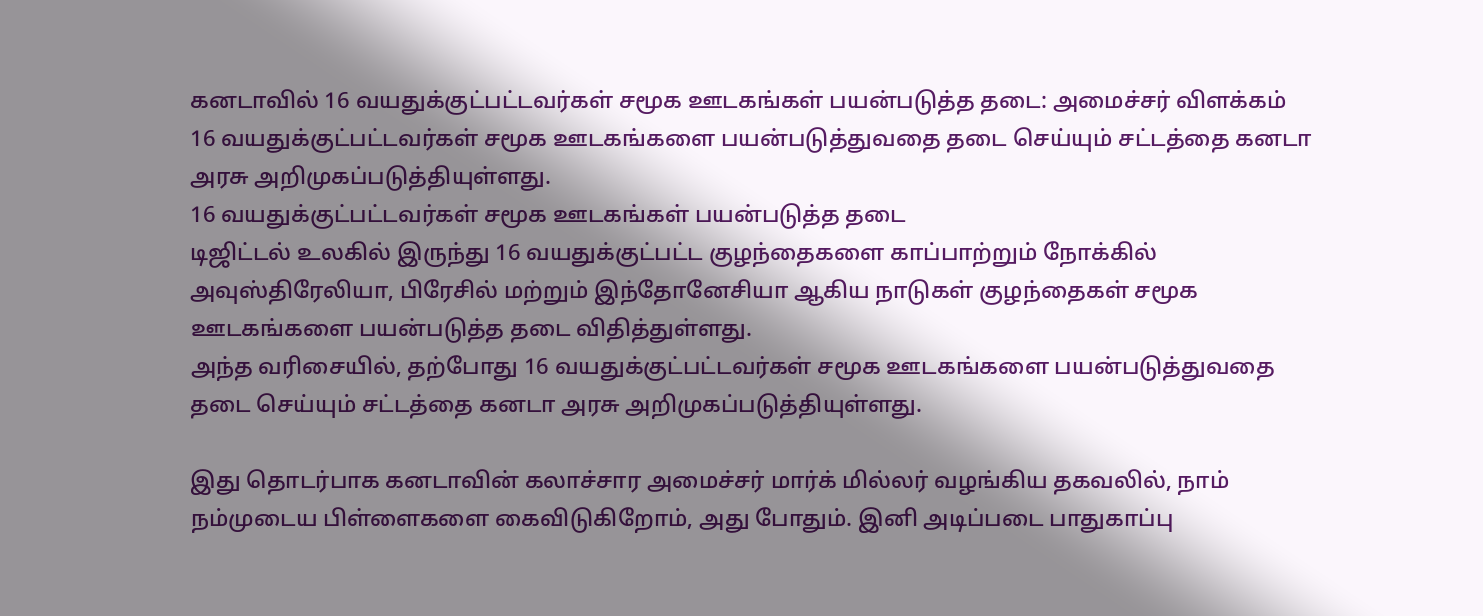கனடாவில் 16 வயதுக்குட்பட்டவர்கள் சமூக ஊடகங்கள் பயன்படுத்த தடை: அமைச்சர் விளக்கம்
16 வயதுக்குட்பட்டவர்கள் சமூக ஊடகங்களை பயன்படுத்துவதை தடை செய்யும் சட்டத்தை கனடா அரசு அறிமுகப்படுத்தியுள்ளது.
16 வயதுக்குட்பட்டவர்கள் சமூக ஊடகங்கள் பயன்படுத்த தடை
டிஜிட்டல் உலகில் இருந்து 16 வயதுக்குட்பட்ட குழந்தைகளை காப்பாற்றும் நோக்கில் அவுஸ்திரேலியா, பிரேசில் மற்றும் இந்தோனேசியா ஆகிய நாடுகள் குழந்தைகள் சமூக ஊடகங்களை பயன்படுத்த தடை விதித்துள்ளது.
அந்த வரிசையில், தற்போது 16 வயதுக்குட்பட்டவர்கள் சமூக ஊடகங்களை பயன்படுத்துவதை தடை செய்யும் சட்டத்தை கனடா அரசு அறிமுகப்படுத்தியுள்ளது.

இது தொடர்பாக கனடாவின் கலாச்சார அமைச்சர் மார்க் மில்லர் வழங்கிய தகவலில், நாம் நம்முடைய பிள்ளைகளை கைவிடுகிறோம், அது போதும். இனி அடிப்படை பாதுகாப்பு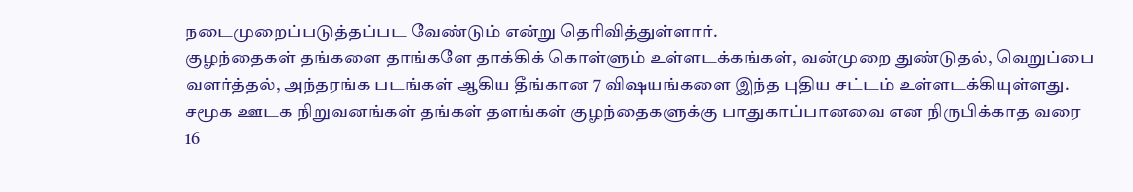நடைமுறைப்படுத்தப்பட வேண்டும் என்று தெரிவித்துள்ளார்.
குழந்தைகள் தங்களை தாங்களே தாக்கிக் கொள்ளும் உள்ளடக்கங்கள், வன்முறை துண்டுதல், வெறுப்பை வளர்த்தல், அந்தரங்க படங்கள் ஆகிய தீங்கான 7 விஷயங்களை இந்த புதிய சட்டம் உள்ளடக்கியுள்ளது.
சமூக ஊடக நிறுவனங்கள் தங்கள் தளங்கள் குழந்தைகளுக்கு பாதுகாப்பானவை என நிருபிக்காத வரை 16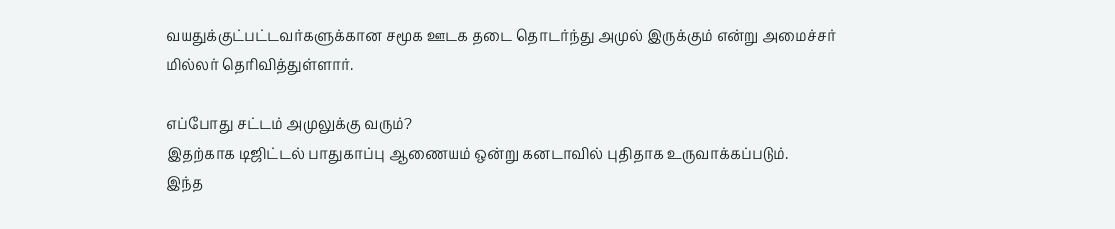வயதுக்குட்பட்டவர்களுக்கான சமூக ஊடக தடை தொடர்ந்து அமுல் இருக்கும் என்று அமைச்சர் மில்லர் தெரிவித்துள்ளார்.

எப்போது சட்டம் அமுலுக்கு வரும்?
இதற்காக டிஜிட்டல் பாதுகாப்பு ஆணையம் ஒன்று கனடாவில் புதிதாக உருவாக்கப்படும்.
இந்த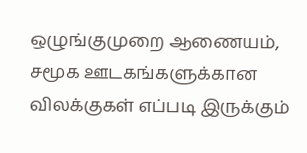ஒழுங்குமுறை ஆணையம், சமூக ஊடகங்களுக்கான விலக்குகள் எப்படி இருக்கும்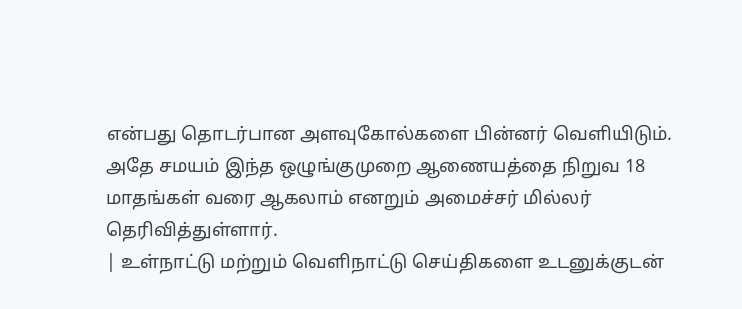என்பது தொடர்பான அளவுகோல்களை பின்னர் வெளியிடும்.
அதே சமயம் இந்த ஒழுங்குமுறை ஆணையத்தை நிறுவ 18 மாதங்கள் வரை ஆகலாம் எனறும் அமைச்சர் மில்லர் தெரிவித்துள்ளார்.
| உள்நாட்டு மற்றும் வெளிநாட்டு செய்திகளை உடனுக்குடன்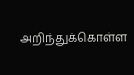அறிந்துக்கொள்ள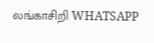லங்காசிறி WHATSAPP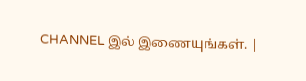CHANNEL இல் இணையுங்கள். |